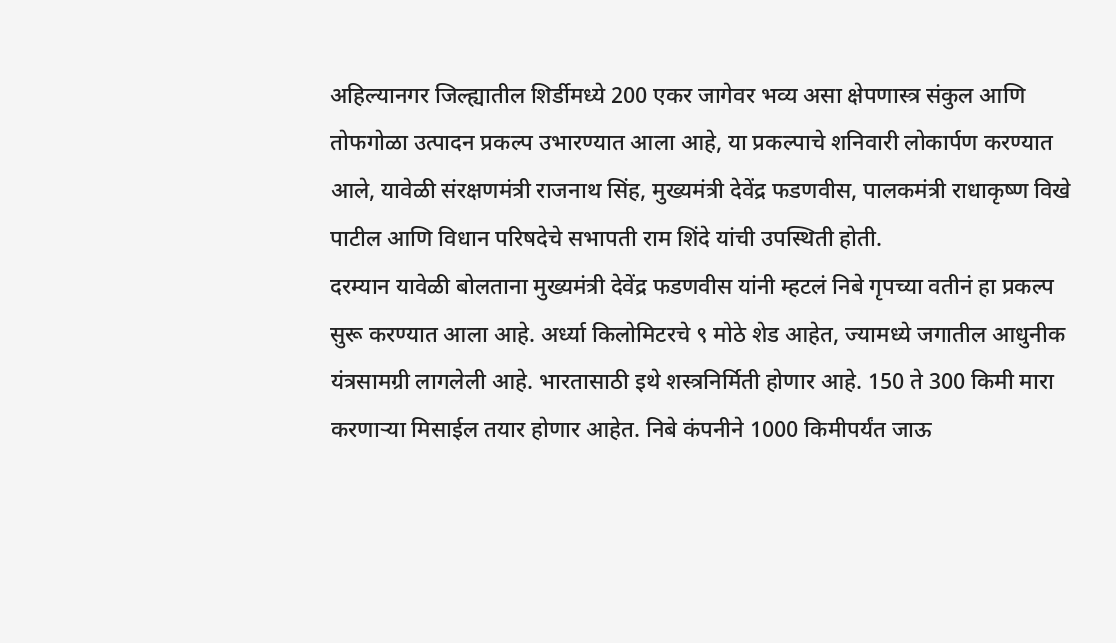अहिल्यानगर जिल्ह्यातील शिर्डीमध्ये 200 एकर जागेवर भव्य असा क्षेपणास्त्र संकुल आणि तोफगोळा उत्पादन प्रकल्प उभारण्यात आला आहे, या प्रकल्पाचे शनिवारी लोकार्पण करण्यात आले, यावेळी संरक्षणमंत्री राजनाथ सिंह, मुख्यमंत्री देवेंद्र फडणवीस, पालकमंत्री राधाकृष्ण विखे पाटील आणि विधान परिषदेचे सभापती राम शिंदे यांची उपस्थिती होती.
दरम्यान यावेळी बोलताना मुख्यमंत्री देवेंद्र फडणवीस यांनी म्हटलं निबे गृपच्या वतीनं हा प्रकल्प सुरू करण्यात आला आहे. अर्ध्या किलोमिटरचे ९ मोठे शेड आहेत, ज्यामध्ये जगातील आधुनीक यंत्रसामग्री लागलेली आहे. भारतासाठी इथे शस्त्रनिर्मिती होणार आहे. 150 ते 300 किमी मारा करणाऱ्या मिसाईल तयार होणार आहेत. निबे कंपनीने 1000 किमीपर्यंत जाऊ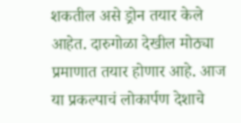शकतील असे ड्रोन तयार केले आहेत. दारुगोळा देखील मोठ्या प्रमाणात तयार होणार आहे. आज या प्रकल्पाचं लोकार्पण देशाचे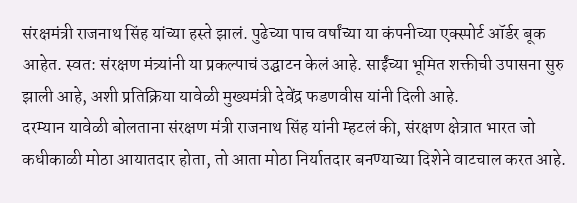संरक्षमंत्री राजनाथ सिंह यांच्या हस्ते झालं. पुढेच्या पाच वर्षांच्या या कंपनीच्या एक्स्पोर्ट ऑर्डर बूक आहेत. स्वत: संरक्षण मंत्र्यांनी या प्रकल्पाचं उद्घाटन केलं आहे. साईंच्या भूमित शक्तीची उपासना सुरु झाली आहे, अशी प्रतिक्रिया यावेळी मुख्यमंत्री देवेंद्र फडणवीस यांनी दिली आहे.
दरम्यान यावेळी बोलताना संरक्षण मंत्री राजनाथ सिंह यांनी म्हटलं की, संरक्षण क्षेत्रात भारत जो कधीकाळी मोठा आयातदार होता, तो आता मोठा निर्यातदार बनण्याच्या दिशेने वाटचाल करत आहे.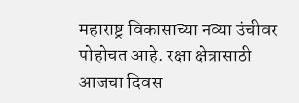महाराष्ट्र विकासाच्या नव्या उंचीवर पोहोचत आहे. रक्षा क्षेत्रासाठी आजचा दिवस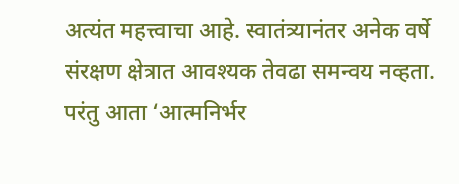अत्यंत महत्त्वाचा आहे. स्वातंत्र्यानंतर अनेक वर्षे संरक्षण क्षेत्रात आवश्यक तेवढा समन्वय नव्हता. परंतु आता ‘आत्मनिर्भर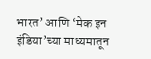भारत’ आणि ‘मेक इन इंडिया’च्या माध्यमातून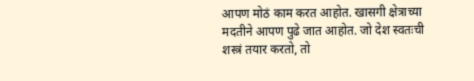आपण मोठं काम करत आहोत. खासगी क्षेत्राच्या मदतीने आपण पुढे जात आहोत. जो देश स्वतःची शस्त्रं तयार करतो, तो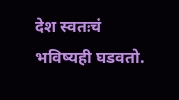देश स्वतःचं भविष्यही घडवतो.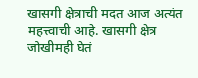खासगी क्षेत्राची मदत आज अत्यंत महत्त्वाची आहे. खासगी क्षेत्र जोखीमही घेतं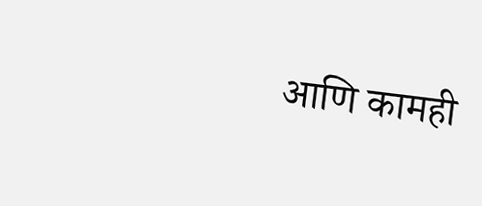आणि कामही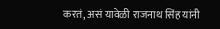करतं, असं यावेळी राजनाथ सिंह यांनी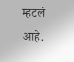म्हटलं आहे.